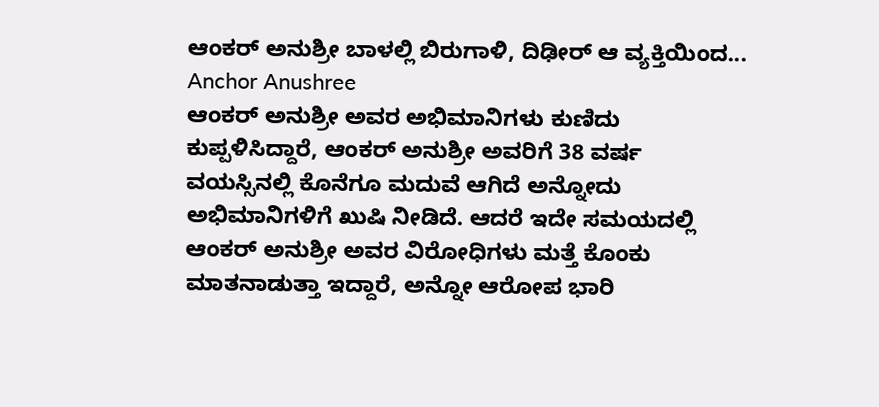ಆಂಕರ್ ಅನುಶ್ರೀ ಬಾಳಲ್ಲಿ ಬಿರುಗಾಳಿ, ದಿಢೀರ್ ಆ ವ್ಯಕ್ತಿಯಿಂದ... Anchor Anushree
ಆಂಕರ್ ಅನುಶ್ರೀ ಅವರ ಅಭಿಮಾನಿಗಳು ಕುಣಿದು ಕುಪ್ಪಳಿಸಿದ್ದಾರೆ, ಆಂಕರ್ ಅನುಶ್ರೀ ಅವರಿಗೆ 38 ವರ್ಷ ವಯಸ್ಸಿನಲ್ಲಿ ಕೊನೆಗೂ ಮದುವೆ ಆಗಿದೆ ಅನ್ನೋದು ಅಭಿಮಾನಿಗಳಿಗೆ ಖುಷಿ ನೀಡಿದೆ. ಆದರೆ ಇದೇ ಸಮಯದಲ್ಲಿ ಆಂಕರ್ ಅನುಶ್ರೀ ಅವರ ವಿರೋಧಿಗಳು ಮತ್ತೆ ಕೊಂಕು ಮಾತನಾಡುತ್ತಾ ಇದ್ದಾರೆ, ಅನ್ನೋ ಆರೋಪ ಭಾರಿ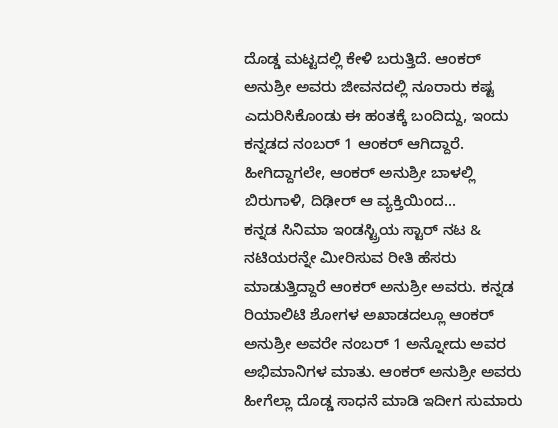ದೊಡ್ಡ ಮಟ್ಟದಲ್ಲಿ ಕೇಳಿ ಬರುತ್ತಿದೆ. ಆಂಕರ್ ಅನುಶ್ರೀ ಅವರು ಜೀವನದಲ್ಲಿ ನೂರಾರು ಕಷ್ಟ ಎದುರಿಸಿಕೊಂಡು ಈ ಹಂತಕ್ಕೆ ಬಂದಿದ್ದು, ಇಂದು ಕನ್ನಡದ ನಂಬರ್ 1 ಆಂಕರ್ ಆಗಿದ್ದಾರೆ. ಹೀಗಿದ್ದಾಗಲೇ, ಆಂಕರ್ ಅನುಶ್ರೀ ಬಾಳಲ್ಲಿ ಬಿರುಗಾಳಿ, ದಿಢೀರ್ ಆ ವ್ಯಕ್ತಿಯಿಂದ...
ಕನ್ನಡ ಸಿನಿಮಾ ಇಂಡಸ್ಟ್ರಿಯ ಸ್ಟಾರ್ ನಟ & ನಟಿಯರನ್ನೇ ಮೀರಿಸುವ ರೀತಿ ಹೆಸರು ಮಾಡುತ್ತಿದ್ದಾರೆ ಆಂಕರ್ ಅನುಶ್ರೀ ಅವರು. ಕನ್ನಡ ರಿಯಾಲಿಟಿ ಶೋಗಳ ಅಖಾಡದಲ್ಲೂ ಆಂಕರ್ ಅನುಶ್ರೀ ಅವರೇ ನಂಬರ್ 1 ಅನ್ನೋದು ಅವರ ಅಭಿಮಾನಿಗಳ ಮಾತು. ಆಂಕರ್ ಅನುಶ್ರೀ ಅವರು ಹೀಗೆಲ್ಲಾ ದೊಡ್ಡ ಸಾಧನೆ ಮಾಡಿ ಇದೀಗ ಸುಮಾರು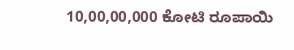10,00,00,000 ಕೋಟಿ ರೂಪಾಯಿ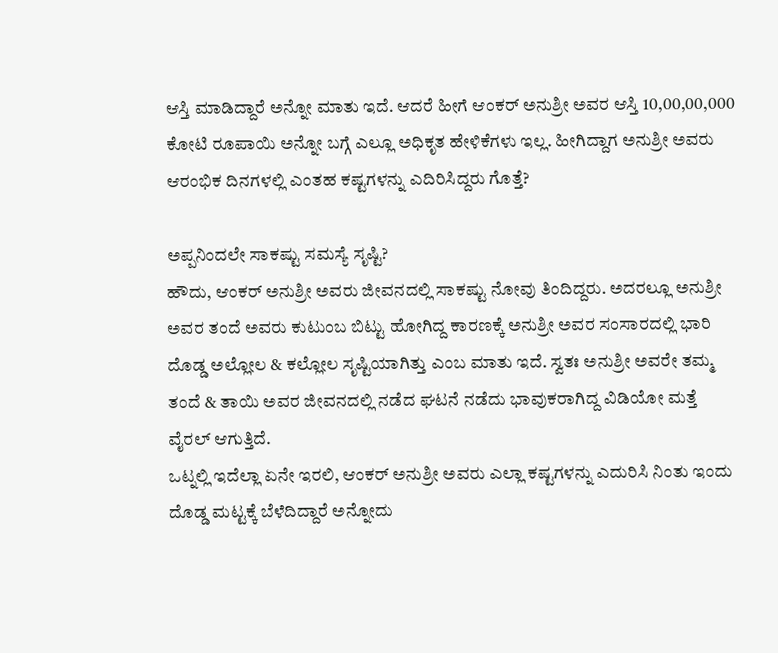ಆಸ್ತಿ ಮಾಡಿದ್ದಾರೆ ಅನ್ನೋ ಮಾತು ಇದೆ. ಆದರೆ ಹೀಗೆ ಆಂಕರ್ ಅನುಶ್ರೀ ಅವರ ಆಸ್ತಿ 10,00,00,000 ಕೋಟಿ ರೂಪಾಯಿ ಅನ್ನೋ ಬಗ್ಗೆ ಎಲ್ಲೂ ಅಧಿಕೃತ ಹೇಳಿಕೆಗಳು ಇಲ್ಲ. ಹೀಗಿದ್ದಾಗ ಅನುಶ್ರೀ ಅವರು ಆರಂಭಿಕ ದಿನಗಳಲ್ಲಿ ಎಂತಹ ಕಷ್ಟಗಳನ್ನು ಎದಿರಿಸಿದ್ದರು ಗೊತ್ತೆ?

ಅಪ್ಪನಿಂದಲೇ ಸಾಕಷ್ಟು ಸಮಸ್ಯೆ ಸೃಷ್ಟಿ?
ಹೌದು, ಆಂಕರ್ ಅನುಶ್ರೀ ಅವರು ಜೀವನದಲ್ಲಿ ಸಾಕಷ್ಟು ನೋವು ತಿಂದಿದ್ದರು. ಅದರಲ್ಲೂ ಅನುಶ್ರೀ ಅವರ ತಂದೆ ಅವರು ಕುಟುಂಬ ಬಿಟ್ಟು ಹೋಗಿದ್ದ ಕಾರಣಕ್ಕೆ ಅನುಶ್ರೀ ಅವರ ಸಂಸಾರದಲ್ಲಿ ಭಾರಿ ದೊಡ್ಡ ಅಲ್ಲೋಲ & ಕಲ್ಲೋಲ ಸೃಷ್ಟಿಯಾಗಿತ್ತು ಎಂಬ ಮಾತು ಇದೆ. ಸ್ವತಃ ಅನುಶ್ರೀ ಅವರೇ ತಮ್ಮ ತಂದೆ & ತಾಯಿ ಅವರ ಜೀವನದಲ್ಲಿ ನಡೆದ ಘಟನೆ ನಡೆದು ಭಾವುಕರಾಗಿದ್ದ ವಿಡಿಯೋ ಮತ್ತೆ ವೈರಲ್ ಆಗುತ್ತಿದೆ.
ಒಟ್ನಲ್ಲಿ ಇದೆಲ್ಲಾ ಏನೇ ಇರಲಿ, ಆಂಕರ್ ಅನುಶ್ರೀ ಅವರು ಎಲ್ಲಾ ಕಷ್ಟಗಳನ್ನು ಎದುರಿಸಿ ನಿಂತು ಇಂದು ದೊಡ್ಡ ಮಟ್ಟಕ್ಕೆ ಬೆಳೆದಿದ್ದಾರೆ ಅನ್ನೋದು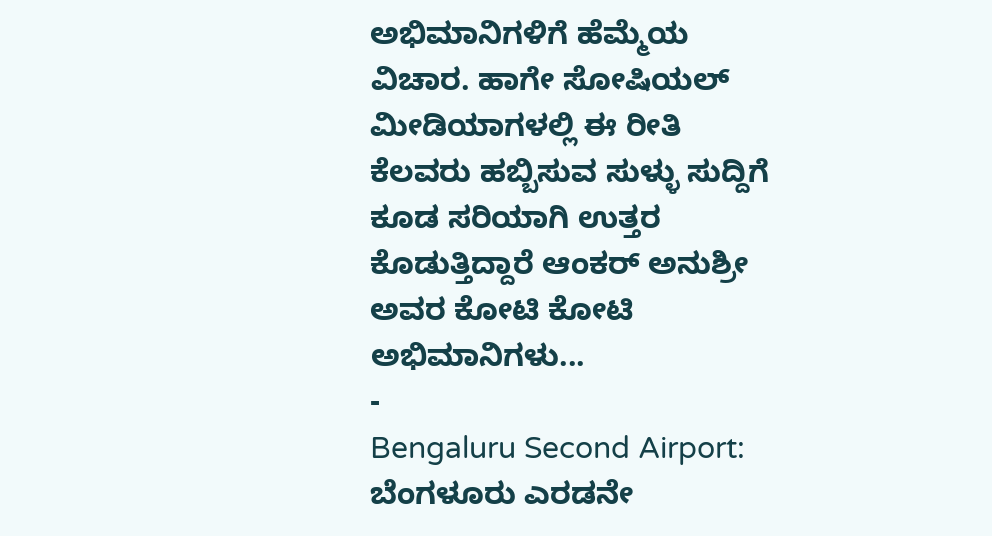ಅಭಿಮಾನಿಗಳಿಗೆ ಹೆಮ್ಮೆಯ ವಿಚಾರ. ಹಾಗೇ ಸೋಷಿಯಲ್ ಮೀಡಿಯಾಗಳಲ್ಲಿ ಈ ರೀತಿ ಕೆಲವರು ಹಬ್ಬಿಸುವ ಸುಳ್ಳು ಸುದ್ದಿಗೆ ಕೂಡ ಸರಿಯಾಗಿ ಉತ್ತರ ಕೊಡುತ್ತಿದ್ದಾರೆ ಆಂಕರ್ ಅನುಶ್ರೀ ಅವರ ಕೋಟಿ ಕೋಟಿ ಅಭಿಮಾನಿಗಳು...
-
Bengaluru Second Airport: ಬೆಂಗಳೂರು ಎರಡನೇ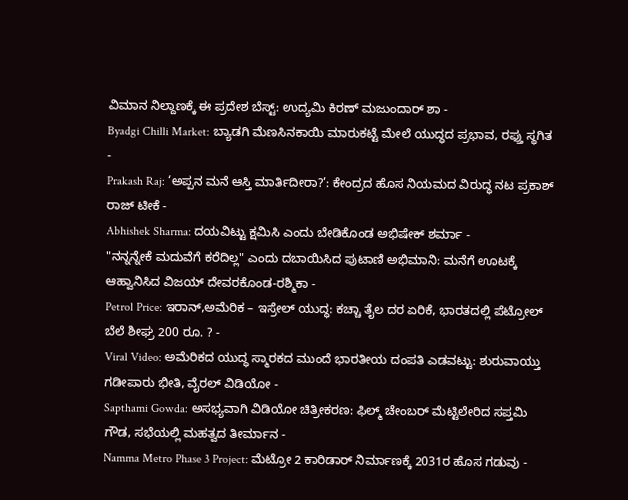ವಿಮಾನ ನಿಲ್ದಾಣಕ್ಕೆ ಈ ಪ್ರದೇಶ ಬೆಸ್ಟ್: ಉದ್ಯಮಿ ಕಿರಣ್ ಮಜುಂದಾರ್ ಶಾ -
Byadgi Chilli Market: ಬ್ಯಾಡಗಿ ಮೆಣಸಿನಕಾಯಿ ಮಾರುಕಟ್ಟೆ ಮೇಲೆ ಯುದ್ಧದ ಪ್ರಭಾವ, ರಫ್ತು ಸ್ಥಗಿತ -
Prakash Raj: ‘ಅಪ್ಪನ ಮನೆ ಆಸ್ತಿ ಮಾರ್ತಿದೀರಾ?’: ಕೇಂದ್ರದ ಹೊಸ ನಿಯಮದ ವಿರುದ್ಧ ನಟ ಪ್ರಕಾಶ್ ರಾಜ್ ಟೀಕೆ -
Abhishek Sharma: ದಯವಿಟ್ಟು ಕ್ಷಮಿಸಿ ಎಂದು ಬೇಡಿಕೊಂಡ ಅಭಿಷೇಕ್ ಶರ್ಮಾ -
"ನನ್ನನ್ನೇಕೆ ಮದುವೆಗೆ ಕರೆದಿಲ್ಲ" ಎಂದು ದಬಾಯಿಸಿದ ಪುಟಾಣಿ ಅಭಿಮಾನಿ: ಮನೆಗೆ ಊಟಕ್ಕೆ ಆಹ್ವಾನಿಸಿದ ವಿಜಯ್ ದೇವರಕೊಂಡ-ರಶ್ಮಿಕಾ -
Petrol Price: ಇರಾನ್,ಅಮೆರಿಕ – ಇಸ್ರೇಲ್ ಯುದ್ಧ: ಕಚ್ಚಾ ತೈಲ ದರ ಏರಿಕೆ, ಭಾರತದಲ್ಲಿ ಪೆಟ್ರೋಲ್ ಬೆಲೆ ಶೀಘ್ರ 200 ರೂ. ? -
Viral Video: ಅಮೆರಿಕದ ಯುದ್ಧ ಸ್ಮಾರಕದ ಮುಂದೆ ಭಾರತೀಯ ದಂಪತಿ ಎಡವಟ್ಟು: ಶುರುವಾಯ್ತು ಗಡೀಪಾರು ಭೀತಿ, ವೈರಲ್ ವಿಡಿಯೋ -
Sapthami Gowda: ಅಸಭ್ಯವಾಗಿ ವಿಡಿಯೋ ಚಿತ್ರೀಕರಣ: ಫಿಲ್ಮ್ ಚೇಂಬರ್ ಮೆಟ್ಟಿಲೇರಿದ ಸಪ್ತಮಿ ಗೌಡ, ಸಭೆಯಲ್ಲಿ ಮಹತ್ವದ ತೀರ್ಮಾನ -
Namma Metro Phase 3 Project: ಮೆಟ್ರೋ 2 ಕಾರಿಡಾರ್ ನಿರ್ಮಾಣಕ್ಕೆ 2031ರ ಹೊಸ ಗಡುವು -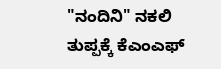"ನಂದಿನಿ" ನಕಲಿ ತುಪ್ಪಕ್ಕೆ ಕೆಎಂಎಫ್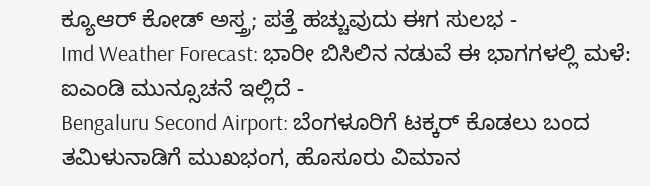ಕ್ಯೂಆರ್ ಕೋಡ್ ಅಸ್ತ್ರ; ಪತ್ತೆ ಹಚ್ಚುವುದು ಈಗ ಸುಲಭ -
Imd Weather Forecast: ಭಾರೀ ಬಿಸಿಲಿನ ನಡುವೆ ಈ ಭಾಗಗಳಲ್ಲಿ ಮಳೆ: ಐಎಂಡಿ ಮುನ್ಸೂಚನೆ ಇಲ್ಲಿದೆ -
Bengaluru Second Airport: ಬೆಂಗಳೂರಿಗೆ ಟಕ್ಕರ್ ಕೊಡಲು ಬಂದ ತಮಿಳುನಾಡಿಗೆ ಮುಖಭಂಗ, ಹೊಸೂರು ವಿಮಾನ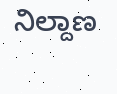ನಿಲ್ದಾಣ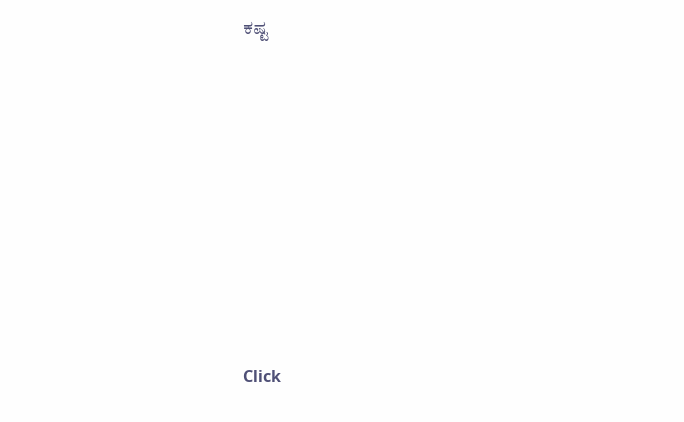ಕಷ್ಟ












Click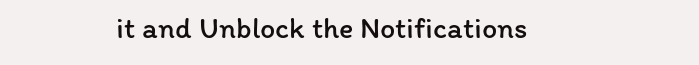it and Unblock the Notifications